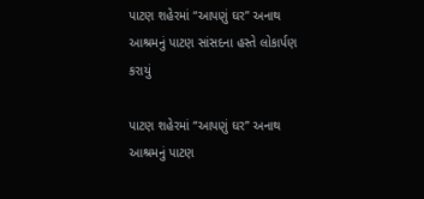પાટણ શહેરમાં “આપણું ઘર” અનાથ આશ્રમનું પાટણ સાંસદના હસ્તે લોકાર્પણ કરાયું

પાટણ શહેરમાં “આપણું ઘર” અનાથ આશ્રમનું પાટણ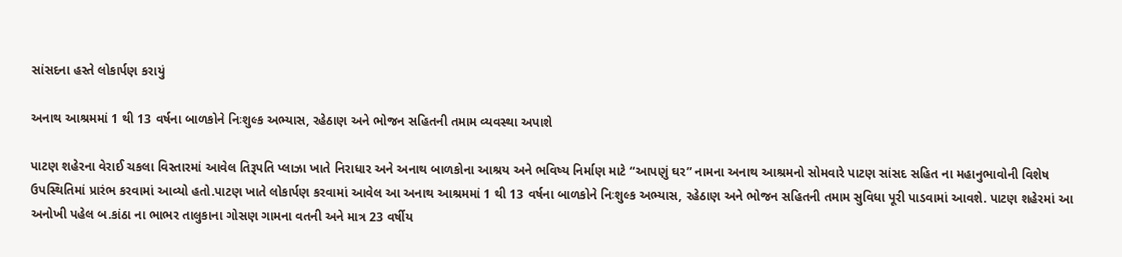સાંસદના હસ્તે લોકાર્પણ કરાયું

અનાથ આશ્રમમાં 1 થી 13 વર્ષના બાળકોને નિઃશુલ્ક અભ્યાસ, રહેઠાણ અને ભોજન સહિતની તમામ વ્યવસ્થા અપાશે

પાટણ શહેરના વેરાઈ ચકલા વિસ્તારમાં આવેલ તિરૂપતિ પ્લાઝા ખાતે નિરાધાર અને અનાથ બાળકોના આશ્રય અને ભવિષ્ય નિર્માણ માટે “આપણું ઘર” નામના અનાથ આશ્રમનો સોમવારે પાટણ સાંસદ સહિત ના મહાનુભાવોની વિશેષ ઉપસ્થિતિમાં પ્રારંભ કરવામાં આવ્યો હતો.પાટણ ખાતે લોકાર્પણ કરવામાં આવેલ આ અનાથ આશ્રમમાં 1 થી 13 વર્ષના બાળકોને નિઃશુલ્ક અભ્યાસ, રહેઠાણ અને ભોજન સહિતની તમામ સુવિધા પૂરી પાડવામાં આવશે. પાટણ શહેરમાં આ અનોખી પહેલ બ.કાંઠા ના ભાભર તાલુકાના ગોસણ ગામના વતની અને માત્ર 23 વર્ષીય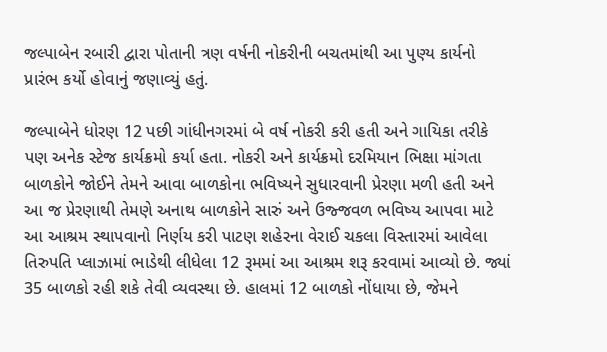જલ્પાબેન રબારી દ્વારા પોતાની ત્રણ વર્ષની નોકરીની બચતમાંથી આ પુણ્ય કાર્યનો પ્રારંભ કર્યો હોવાનું જણાવ્યું હતું.

જલ્પાબેને ધોરણ 12 પછી ગાંધીનગરમાં બે વર્ષ નોકરી કરી હતી અને ગાયિકા તરીકે પણ અનેક સ્ટેજ કાર્યક્રમો કર્યા હતા. નોકરી અને કાર્યક્રમો દરમિયાન ભિક્ષા માંગતા બાળકોને જોઈને તેમને આવા બાળકોના ભવિષ્યને સુધારવાની પ્રેરણા મળી હતી અને આ જ પ્રેરણાથી તેમણે અનાથ બાળકોને સારું અને ઉજ્જવળ ભવિષ્ય આપવા માટે આ આશ્રમ સ્થાપવાનો નિર્ણય કરી પાટણ શહેરના વેરાઈ ચકલા વિસ્તારમાં આવેલા તિરુપતિ પ્લાઝામાં ભાડેથી લીધેલા 12 રૂમમાં આ આશ્રમ શરૂ કરવામાં આવ્યો છે. જ્યાં 35 બાળકો રહી શકે તેવી વ્યવસ્થા છે. હાલમાં 12 બાળકો નોંધાયા છે, જેમને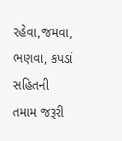રહેવા,જમવા, ભણવા, કપડાં સહિતની તમામ જરૂરી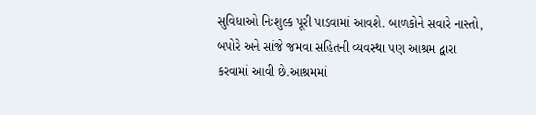સુવિધાઓ નિઃશુલ્ક પૂરી પાડવામાં આવશે. બાળકોને સવારે નાસ્તો, બપોરે અને સાંજે જમવા સહિતની વ્યવસ્થા પણ આશ્રમ દ્વારા કરવામાં આવી છે.આશ્રમમાં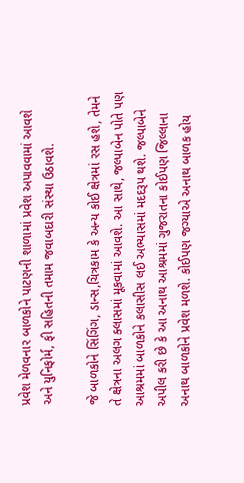પ્રવેશ મેળવનાર બાળકોને પાટણની શાળામાં પ્રવેશ અપાવવામાં આવશે અને યુનિફોર્મ, ફી સહિતની તમામ જવાબદારી સંસ્થા ઉઠાવશે.

જે બાળકોને સિંગિંગ, ડાન્સ,ચિત્રકામ કે અન્ય કોઈ ક્ષેત્રમાં રસ હશે, તેમને તે ક્ષેત્રના અલગ ક્લાસમાં મૂકવામાં આવશે. આ સાથે, જલ્પાબેન પોતે પણ આશ્રમમાં બાળકોને કલાસીસ લઈ અભ્યાસમાં મદદરૂપ થશે. જલ્પાબેને અપીલ કરી છે કે આ અનાથ આશ્રમમાં ગુજરાતના કોઈપણ જિલ્લાના અનાથ બાળકોને પ્રવેશ મળશે. કોઈપણ જગ્યાએ અનાથ બાળક હોય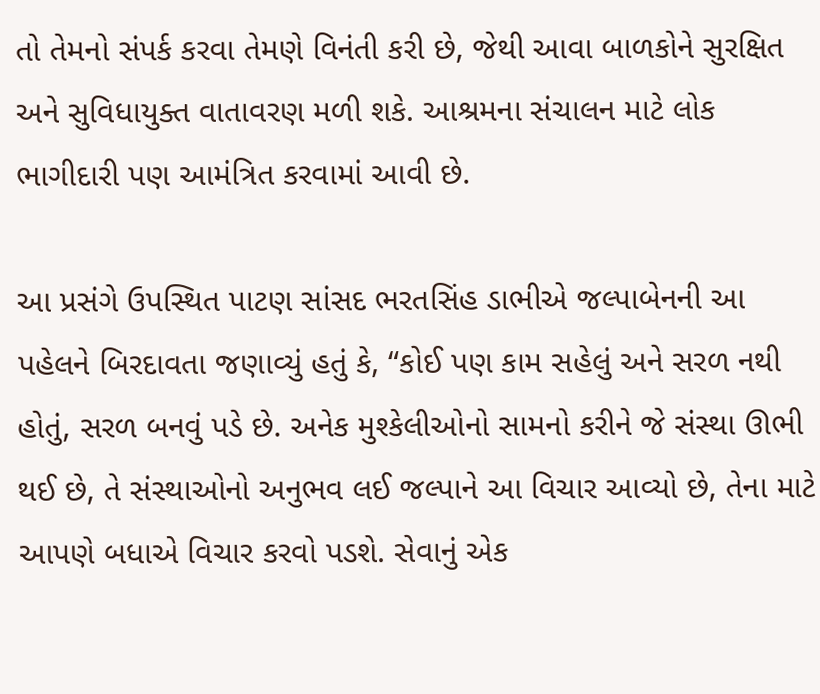તો તેમનો સંપર્ક કરવા તેમણે વિનંતી કરી છે, જેથી આવા બાળકોને સુરક્ષિત અને સુવિધાયુક્ત વાતાવરણ મળી શકે. આશ્રમના સંચાલન માટે લોક ભાગીદારી પણ આમંત્રિત કરવામાં આવી છે.

આ પ્રસંગે ઉપસ્થિત પાટણ સાંસદ ભરતસિંહ ડાભીએ જલ્પાબેનની આ પહેલને બિરદાવતા જણાવ્યું હતું કે, “કોઈ પણ કામ સહેલું અને સરળ નથી હોતું, સરળ બનવું પડે છે. અનેક મુશ્કેલીઓનો સામનો કરીને જે સંસ્થા ઊભી થઈ છે, તે સંસ્થાઓનો અનુભવ લઈ જલ્પાને આ વિચાર આવ્યો છે, તેના માટે આપણે બધાએ વિચાર કરવો પડશે. સેવાનું એક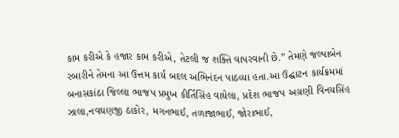કામ કરીએ કે હજાર કામ કરીએ, તેટલી જ શક્તિ વાપરવાની છે.” તેમણે જલ્પાબેન રબારીને તેમના આ ઉત્તમ કાર્ય બદલ અભિનંદન પાઠવ્યા હતા.આ ઉદ્ઘાટન કાર્યક્રમમાં બનાસકાંઠા જિલ્લા ભાજપ પ્રમુખ કીર્તિસિંહ વાઘેલા, પ્રદેશ ભાજપ અગ્રણી વિનયસિંહ ઝાલા,નવઘણજી ઠાકોર, મગનભાઈ, તળાજાભાઈ, જોરાભાઈ,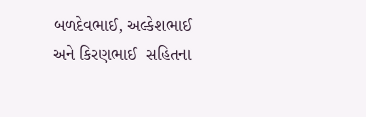બળદેવભાઈ, અલ્કેશભાઈ અને કિરણભાઈ  સહિતના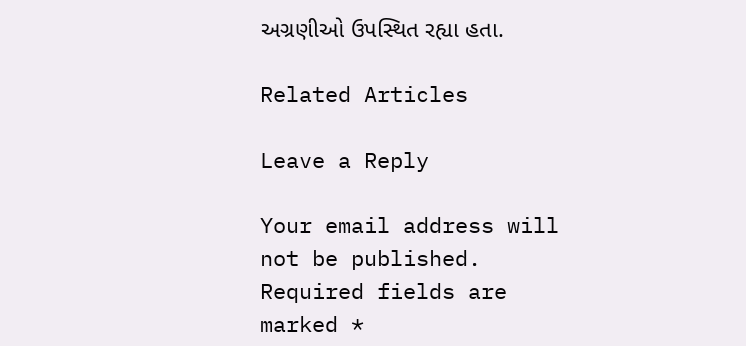અગ્રણીઓ ઉપસ્થિત રહ્યા હતા.

Related Articles

Leave a Reply

Your email address will not be published. Required fields are marked *